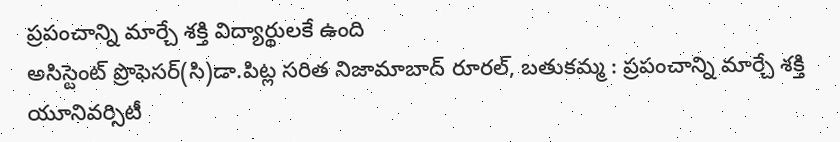ప్రపంచాన్ని మార్చే శక్తి విద్యార్థులకే ఉంది
అసిస్టెంట్ ప్రొఫెసర్(సి)డా.పిట్ల సరిత నిజామాబాద్ రూరల్, బతుకమ్మ : ప్రపంచాన్ని మార్చే శక్తి యూనివర్సిటీ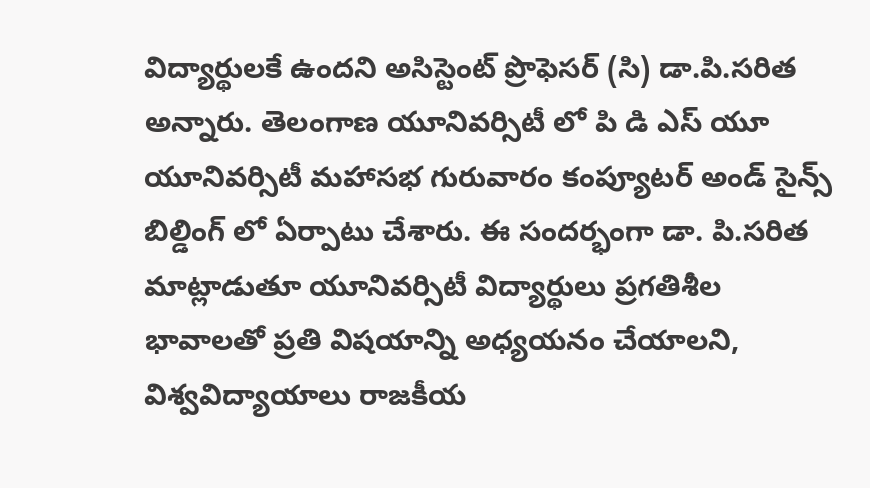విద్యార్థులకే ఉందని అసిస్టెంట్ ప్రొఫెసర్ (సి) డా.పి.సరిత అన్నారు. తెలంగాణ యూనివర్సిటీ లో పి డి ఎస్ యూ యూనివర్సిటీ మహాసభ గురువారం కంప్యూటర్ అండ్ సైన్స్ బిల్డింగ్ లో ఏర్పాటు చేశారు. ఈ సందర్భంగా డా. పి.సరిత మాట్లాడుతూ యూనివర్సిటీ విద్యార్థులు ప్రగతిశీల భావాలతో ప్రతి విషయాన్ని అధ్యయనం చేయాలని, విశ్వవిద్యాయాలు రాజకీయ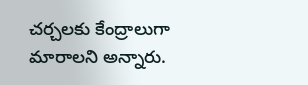చర్చలకు కేంద్రాలుగా మారాలని అన్నారు.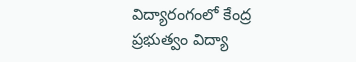విద్యారంగంలో కేంద్ర ప్రభుత్వం విద్యా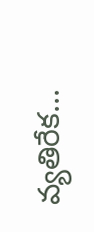వ్యతిరేక...